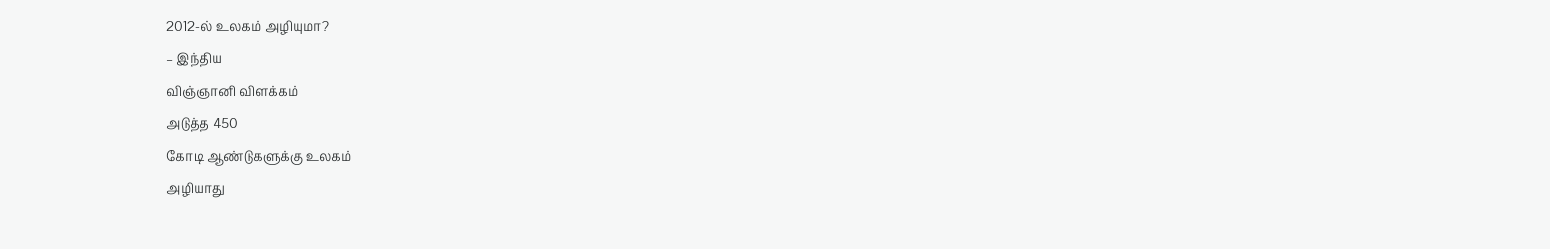2012-ல் உலகம் அழியுமா?
– இந்திய
விஞ்ஞானி விளக்கம்
அடுத்த 450
கோடி ஆண்டுகளுக்கு உலகம்
அழியாது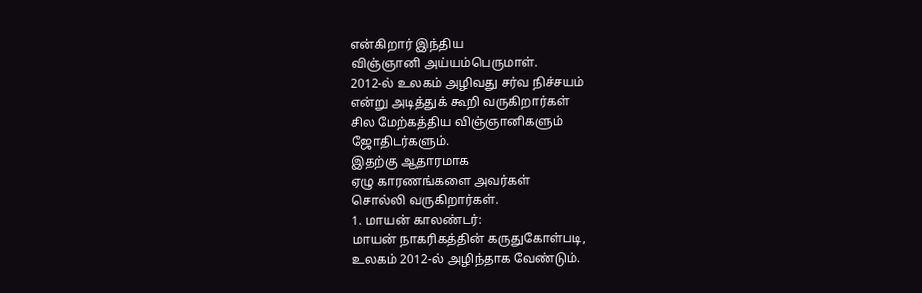என்கிறார் இந்திய
விஞ்ஞானி அய்யம்பெருமாள்.
2012-ல் உலகம் அழிவது சர்வ நிச்சயம்
என்று அடித்துக் கூறி வருகிறார்கள்
சில மேற்கத்திய விஞ்ஞானிகளும்
ஜோதிடர்களும்.
இதற்கு ஆதாரமாக
ஏழு காரணங்களை அவர்கள்
சொல்லி வருகிறார்கள்.
1. மாயன் காலண்டர்:
மாயன் நாகரிகத்தின் கருதுகோள்படி,
உலகம் 2012-ல் அழிந்தாக வேண்டும்.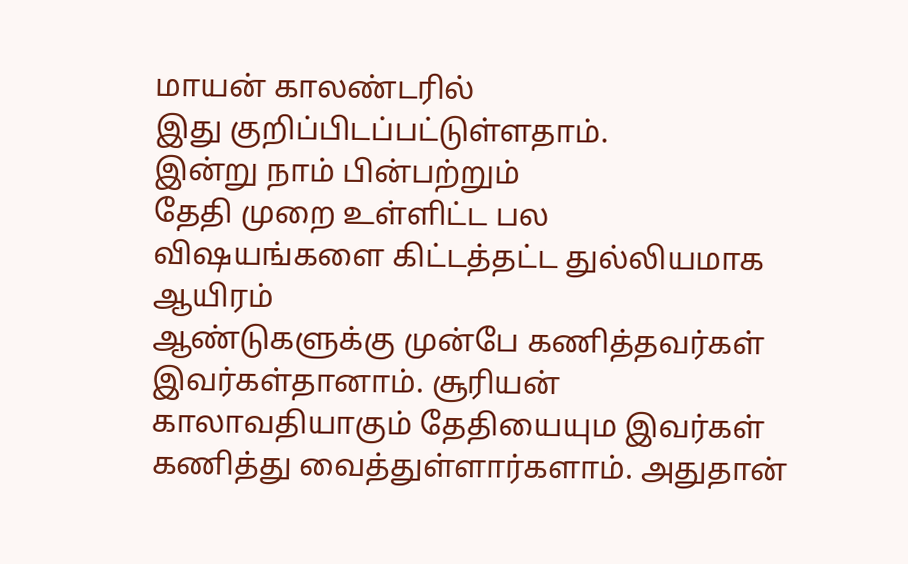மாயன் காலண்டரில்
இது குறிப்பிடப்பட்டுள்ளதாம்.
இன்று நாம் பின்பற்றும்
தேதி முறை உள்ளிட்ட பல
விஷயங்களை கிட்டத்தட்ட துல்லியமாக
ஆயிரம்
ஆண்டுகளுக்கு முன்பே கணித்தவர்கள்
இவர்கள்தானாம். சூரியன்
காலாவதியாகும் தேதியையும இவர்கள்
கணித்து வைத்துள்ளார்களாம். அதுதான்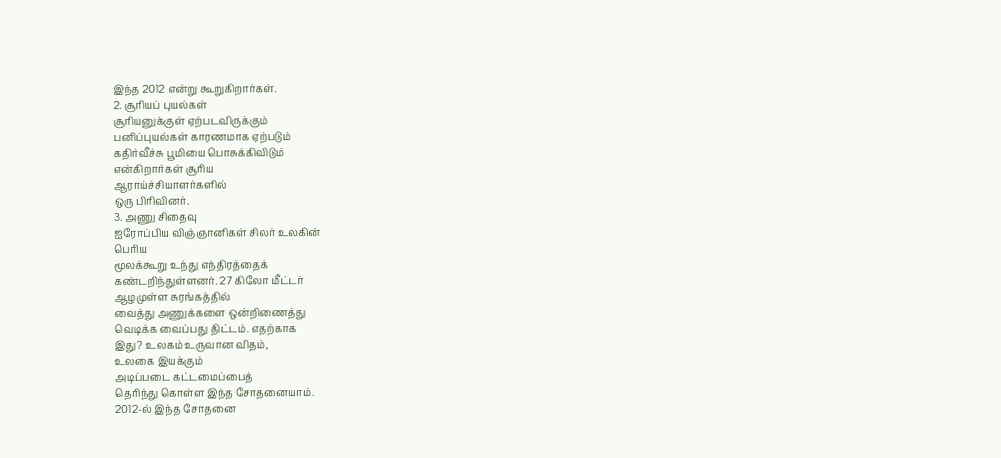இந்த 2012 என்று கூறுகிறார்கள்.
2. சூரியப் புயல்கள்
சூரியனுக்குள் ஏற்படவிருக்கும்
பனிப்புயல்கள் காரணமாக ஏற்படும்
கதிர்வீச்சு பூமியை பொசுக்கிவிடும்
என்கிறார்கள் சூரிய
ஆராய்ச்சியாளர்களில்
ஒரு பிரிவினர்.
3. அணு சிதைவு
ஐரோப்பிய விஞ்ஞானிகள் சிலர் உலகின்
பெரிய
மூலக்கூறு உந்து எந்திரத்தைக்
கண்டறிந்துள்ளனர். 27 கிலோ மீட்டர்
ஆழமுள்ள சுரங்கத்தில்
வைத்து அணுக்களை ஒன்றிணைத்து
வெடிக்க வைப்பது திட்டம். எதற்காக
இது? உலகம் உருவான விதம்,
உலகை இயக்கும்
அடிப்படை கட்டமைப்பைத்
தெரிந்து கொள்ள இந்த சோதனையாம்.
2012-ல் இந்த சோதனை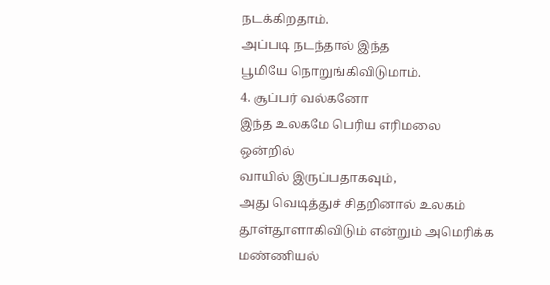நடக்கிறதாம்.
அப்படி நடந்தால் இந்த
பூமியே நொறுங்கிவிடுமாம்.
4. சூப்பர் வல்கனோ
இந்த உலகமே பெரிய எரிமலை ஒன்றில்
வாயில் இருப்பதாகவும்,
அது வெடித்துச் சிதறினால் உலகம்
தூள்தூளாகிவிடும் என்றும் அமெரிக்க
மண்ணியல்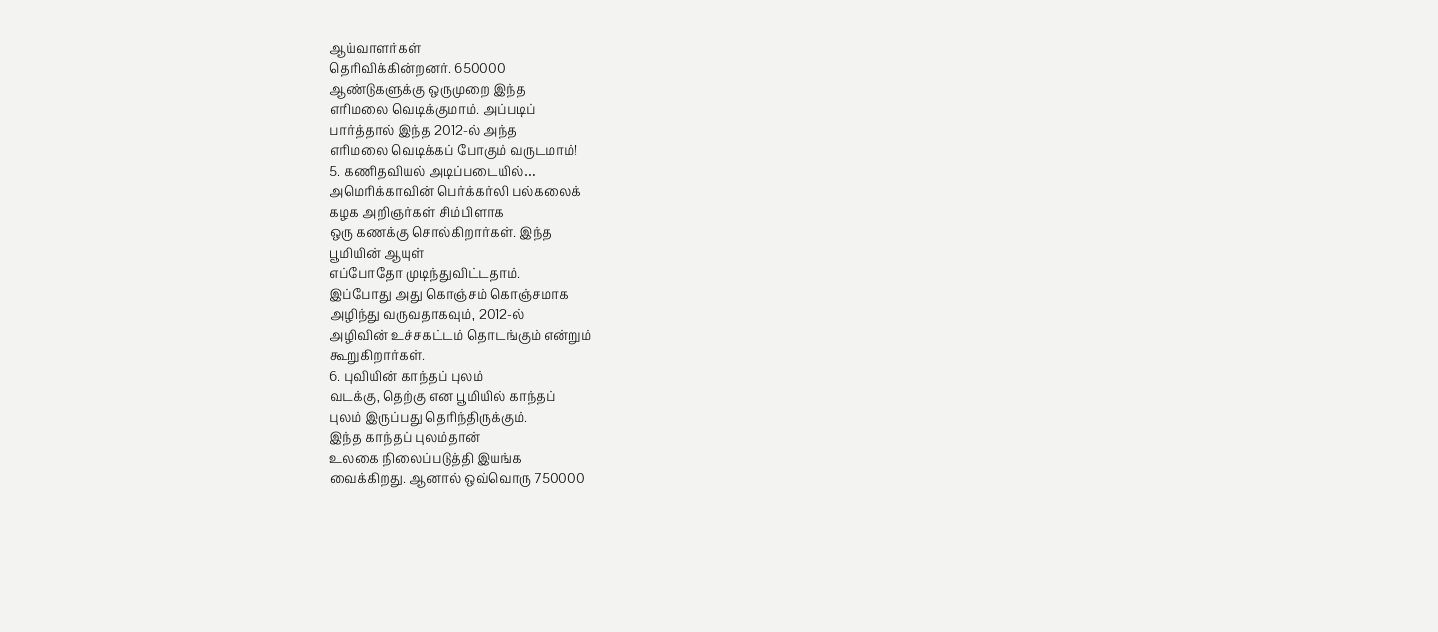ஆய்வாளர்கள்
தெரிவிக்கின்றனர். 650000
ஆண்டுகளுக்கு ஒருமுறை இந்த
எரிமலை வெடிக்குமாம். அப்படிப்
பார்த்தால் இந்த 2012-ல் அந்த
எரிமலை வெடிக்கப் போகும் வருடமாம்!
5. கணிதவியல் அடிப்படையில்…
அமெரிக்காவின் பெர்க்கர்லி பல்கலைக்
கழக அறிஞர்கள் சிம்பிளாக
ஒரு கணக்கு சொல்கிறார்கள். இந்த
பூமியின் ஆயுள்
எப்போதோ முடிந்துவிட்டதாம்.
இப்போது அது கொஞ்சம் கொஞ்சமாக
அழிந்து வருவதாகவும், 2012-ல்
அழிவின் உச்சகட்டம் தொடங்கும் என்றும்
கூறுகிறார்கள்.
6. புவியின் காந்தப் புலம்
வடக்கு, தெற்கு என பூமியில் காந்தப்
புலம் இருப்பது தெரிந்திருக்கும்.
இந்த காந்தப் புலம்தான்
உலகை நிலைப்படுத்தி இயங்க
வைக்கிறது. ஆனால் ஒவ்வொரு 750000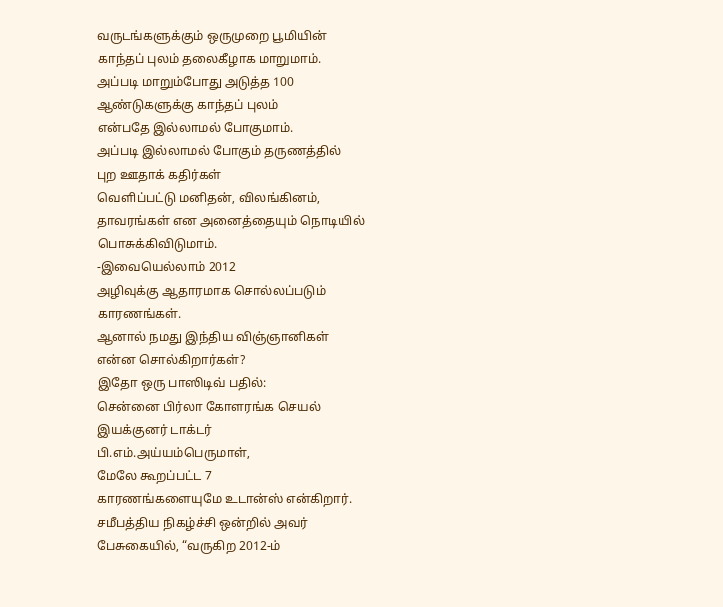வருடங்களுக்கும் ஒருமுறை பூமியின்
காந்தப் புலம் தலைகீழாக மாறுமாம்.
அப்படி மாறும்போது அடுத்த 100
ஆண்டுகளுக்கு காந்தப் புலம்
என்பதே இல்லாமல் போகுமாம்.
அப்படி இல்லாமல் போகும் தருணத்தில்
புற ஊதாக் கதிர்கள்
வெளிப்பட்டு மனிதன், விலங்கினம்,
தாவரங்கள் என அனைத்தையும் நொடியில்
பொசுக்கிவிடுமாம்.
-இவையெல்லாம் 2012
அழிவுக்கு ஆதாரமாக சொல்லப்படும்
காரணங்கள்.
ஆனால் நமது இந்திய விஞ்ஞானிகள்
என்ன சொல்கிறார்கள்?
இதோ ஒரு பாஸிடிவ் பதில்:
சென்னை பிர்லா கோளரங்க செயல்
இயக்குனர் டாக்டர்
பி.எம்.அய்யம்பெருமாள்,
மேலே கூறப்பட்ட 7
காரணங்களையுமே உடான்ஸ் என்கிறார்.
சமீபத்திய நிகழ்ச்சி ஒன்றில் அவர்
பேசுகையில், “வருகிற 2012-ம்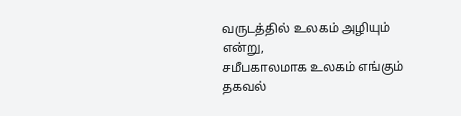வருடத்தில் உலகம் அழியும் என்று,
சமீபகாலமாக உலகம் எங்கும் தகவல்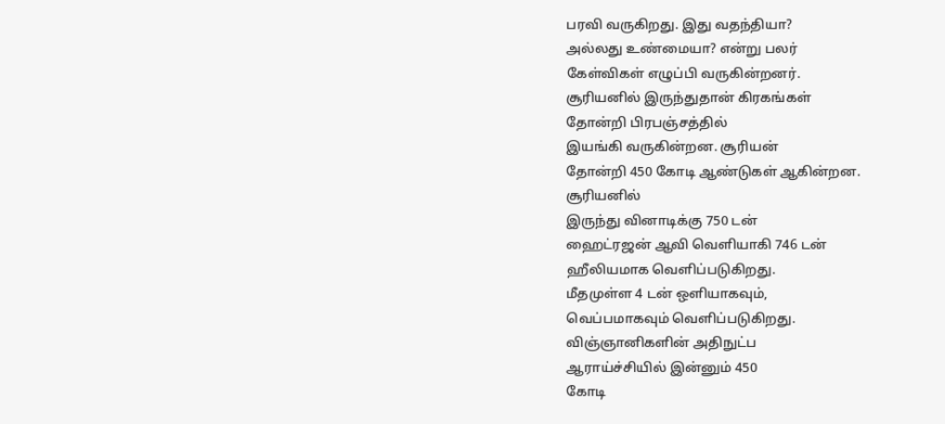பரவி வருகிறது. இது வதந்தியா?
அல்லது உண்மையா? என்று பலர்
கேள்விகள் எழுப்பி வருகின்றனர்.
சூரியனில் இருந்துதான் கிரகங்கள்
தோன்றி பிரபஞ்சத்தில்
இயங்கி வருகின்றன. சூரியன்
தோன்றி 450 கோடி ஆண்டுகள் ஆகின்றன.
சூரியனில்
இருந்து வினாடிக்கு 750 டன்
ஹைட்ரஜன் ஆவி வெளியாகி 746 டன்
ஹீலியமாக வெளிப்படுகிறது.
மீதமுள்ள 4 டன் ஒளியாகவும்,
வெப்பமாகவும் வெளிப்படுகிறது.
விஞ்ஞானிகளின் அதிநுட்ப
ஆராய்ச்சியில் இன்னும் 450
கோடி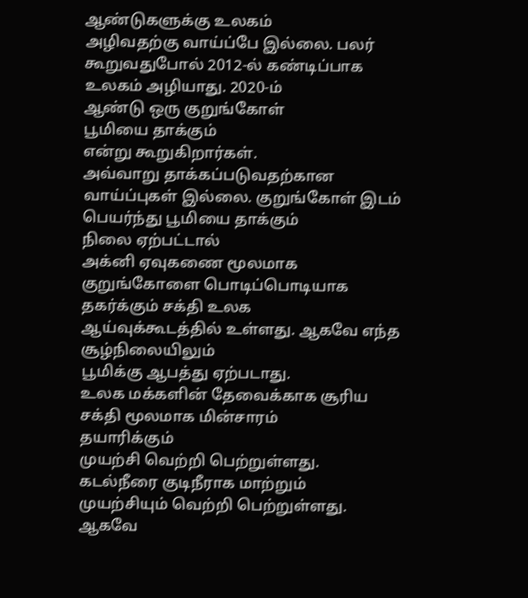ஆண்டுகளுக்கு உலகம்
அழிவதற்கு வாய்ப்பே இல்லை. பலர்
கூறுவதுபோல் 2012-ல் கண்டிப்பாக
உலகம் அழியாது. 2020-ம்
ஆண்டு ஒரு குறுங்கோள்
பூமியை தாக்கும்
என்று கூறுகிறார்கள்.
அவ்வாறு தாக்கப்படுவதற்கான
வாய்ப்புகள் இல்லை. குறுங்கோள் இடம்
பெயர்ந்து பூமியை தாக்கும்
நிலை ஏற்பட்டால்
அக்னி ஏவுகணை மூலமாக
குறுங்கோளை பொடிப்பொடியாக
தகர்க்கும் சக்தி உலக
ஆய்வுக்கூடத்தில் உள்ளது. ஆகவே எந்த
சூழ்நிலையிலும்
பூமிக்கு ஆபத்து ஏற்படாது.
உலக மக்களின் தேவைக்காக சூரிய
சக்தி மூலமாக மின்சாரம்
தயாரிக்கும்
முயற்சி வெற்றி பெற்றுள்ளது.
கடல்நீரை குடிநீராக மாற்றும்
முயற்சியும் வெற்றி பெற்றுள்ளது.
ஆகவே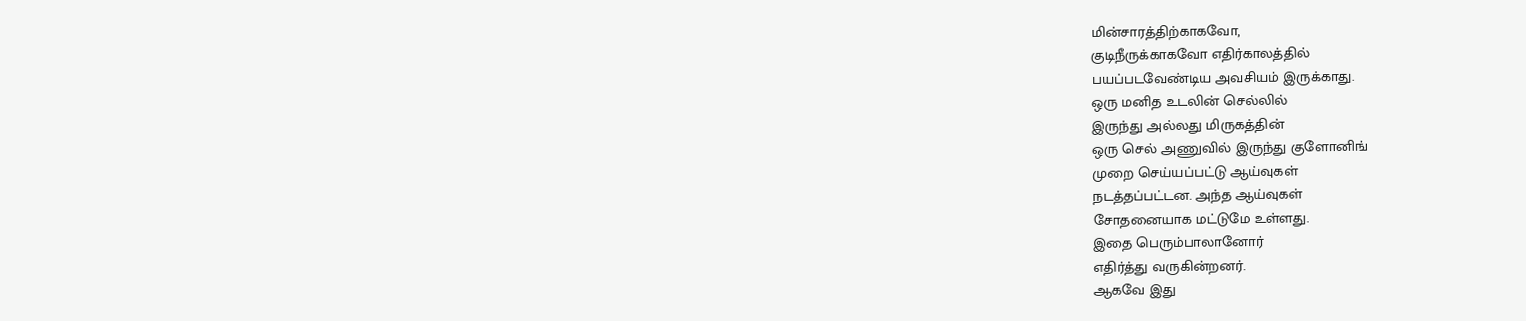மின்சாரத்திற்காகவோ,
குடிநீருக்காகவோ எதிர்காலத்தில்
பயப்படவேண்டிய அவசியம் இருக்காது.
ஒரு மனித உடலின் செல்லில்
இருந்து அல்லது மிருகத்தின்
ஒரு செல் அணுவில் இருந்து குளோனிங்
முறை செய்யப்பட்டு ஆய்வுகள்
நடத்தப்பட்டன. அந்த ஆய்வுகள்
சோதனையாக மட்டுமே உள்ளது.
இதை பெரும்பாலானோர்
எதிர்த்து வருகின்றனர்.
ஆகவே இது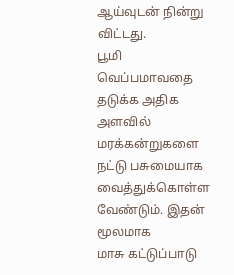ஆய்வுடன் நின்று விட்டது.
பூமி வெப்பமாவதை தடுக்க அதிக
அளவில்
மரக்கன்றுகளை நட்டு பசுமையாக
வைத்துக்கொள்ள வேண்டும். இதன் மூலமாக
மாசு கட்டுப்பாடு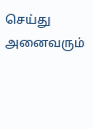செய்து அனைவரும்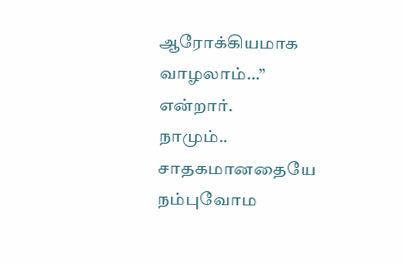ஆரோக்கியமாக வாழலாம்…” என்றார்.
நாமும்.. சாதகமானதையே நம்புவோம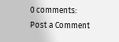0 comments:
Post a Comment